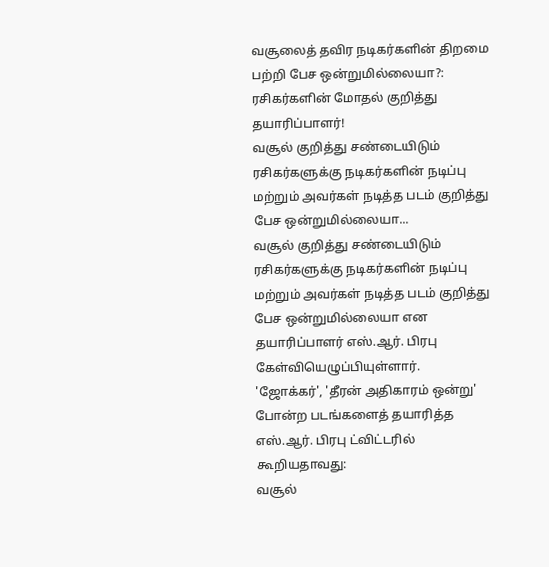வசூலைத் தவிர நடிகர்களின் திறமை பற்றி பேச ஒன்றுமில்லையா?: ரசிகர்களின் மோதல் குறித்து தயாரிப்பாளர்!
வசூல் குறித்து சண்டையிடும் ரசிகர்களுக்கு நடிகர்களின் நடிப்பு மற்றும் அவர்கள் நடித்த படம் குறித்து பேச ஒன்றுமில்லையா...
வசூல் குறித்து சண்டையிடும் ரசிகர்களுக்கு நடிகர்களின் நடிப்பு மற்றும் அவர்கள் நடித்த படம் குறித்து பேச ஒன்றுமில்லையா என தயாரிப்பாளர் எஸ்.ஆர். பிரபு கேள்வியெழுப்பியுள்ளார்.
'ஜோக்கர்', 'தீரன் அதிகாரம் ஒன்று' போன்ற படங்களைத் தயாரித்த எஸ்.ஆர். பிரபு ட்விட்டரில் கூறியதாவது:
வசூல்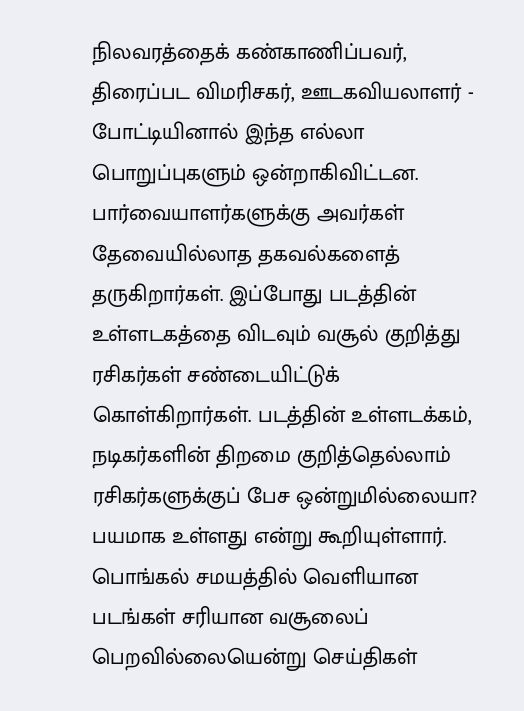நிலவரத்தைக் கண்காணிப்பவர், திரைப்பட விமரிசகர், ஊடகவியலாளர் - போட்டியினால் இந்த எல்லா பொறுப்புகளும் ஒன்றாகிவிட்டன. பார்வையாளர்களுக்கு அவர்கள் தேவையில்லாத தகவல்களைத் தருகிறார்கள். இப்போது படத்தின் உள்ளடகத்தை விடவும் வசூல் குறித்து ரசிகர்கள் சண்டையிட்டுக் கொள்கிறார்கள். படத்தின் உள்ளடக்கம், நடிகர்களின் திறமை குறித்தெல்லாம் ரசிகர்களுக்குப் பேச ஒன்றுமில்லையா? பயமாக உள்ளது என்று கூறியுள்ளார்.
பொங்கல் சமயத்தில் வெளியான படங்கள் சரியான வசூலைப் பெறவில்லையென்று செய்திகள்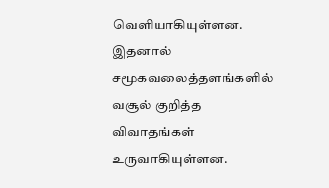வெளியாகியுள்ளன. இதனால் சமூகவலைத்தளங்களில் வசூல் குறித்த விவாதங்கள் உருவாகியுள்ளன.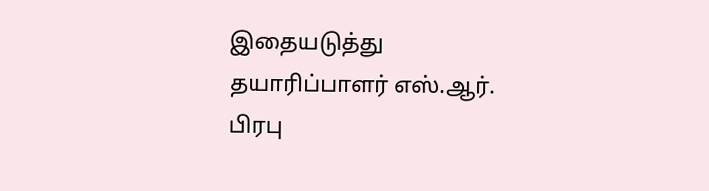இதையடுத்து தயாரிப்பாளர் எஸ்.ஆர். பிரபு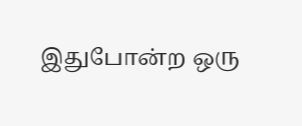இதுபோன்ற ஒரு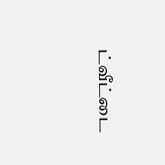ட்வீட்டை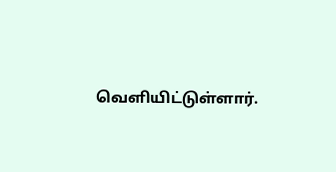வெளியிட்டுள்ளார்.